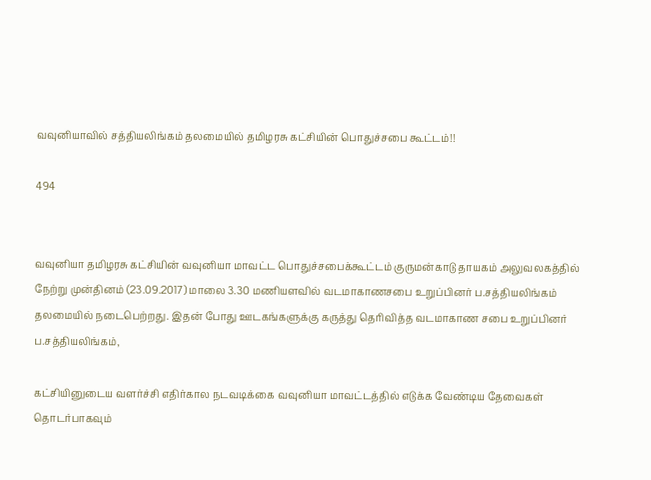வவுனியாவில் சத்தியலிங்கம் தலமையில் தமிழரசு கட்சியின் பொதுச்சபை கூட்டம்!!

494


வவுனியா தமிழரசு கட்சியின் வவுனியா மாவட்ட பொதுச்சபைக்கூட்டம் குருமன்காடு தாயகம் அலுவலகத்தில் நேற்று முன்தினம் (23.09.2017) மாலை 3.30 மணியளவில் வடமாகாணசபை உறுப்பினர் ப.சத்தியலிங்கம் தலமையில் நடைபெற்றது. இதன் போது ஊடகங்களுக்கு கருத்து தெரிவித்த வடமாகாண சபை உறுப்பினர் ப.சத்தியலிங்கம்,

கட்சியினுடைய வளர்ச்சி எதிர்கால நடவடிக்கை வவுனியா மாவட்டத்தில் எடுக்க வேண்டிய தேவைகள் தொடர்பாகவும்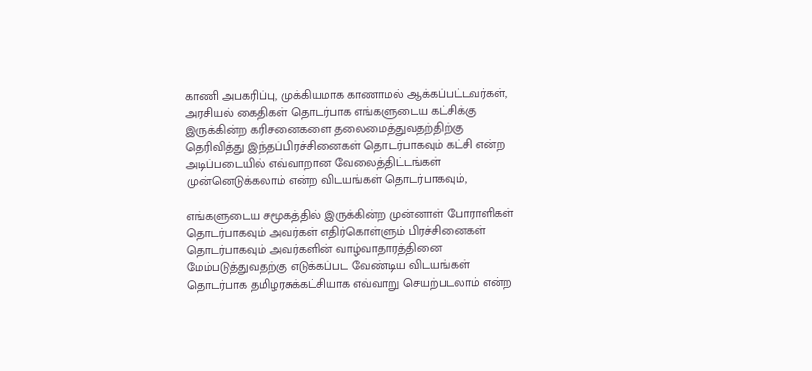காணி அபகரிப்பு, முக்கியமாக காணாமல் ஆக்கப்பட்டவர்கள், அரசியல் கைதிகள் தொடர்பாக எங்களுடைய கட்சிக்கு இருக்கின்ற கரிசனைகளை தலைமைத்துவதற்திற்கு தெரிவித்து இந்தப்பிரச்சினைகள் தொடர்பாகவும் கட்சி என்ற அடிப்படையில் எவ்வாறான வேலைத்திட்டங்கள் முன்னெடுக்கலாம் என்ற விடயங்கள் தொடர்பாகவும்,

எங்களுடைய சமூகத்தில் இருக்கின்ற முன்னாள் போராளிகள் தொடர்பாகவும் அவர்கள் எதிர்கொள்ளும் பிரச்சினைகள் தொடர்பாகவும் அவர்களின் வாழ்வாதாரத்தினை மேம்படுத்துவதற்கு எடுக்கப்பட வேண்டிய விடயங்கள் தொடர்பாக தமிழரசுக்கட்சியாக எவ்வாறு செயற்படலாம் என்ற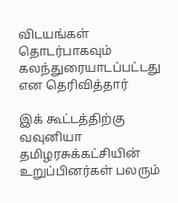விடயங்கள் தொடர்பாகவும் கலந்துரையாடப்பட்டது என தெரிவித்தார்

இக் கூட்டத்திற்கு வவுனியா தமிழரசுக்கட்சியின் உறுப்பினர்கள் பலரும்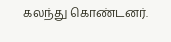கலந்து கொண்டனர்.